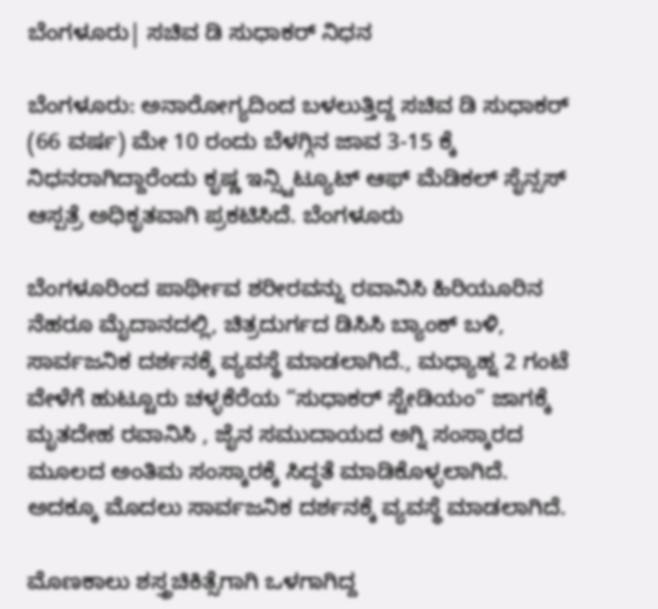ಬೆಂಗಳೂರು| ಸಚಿವ ಡಿ ಸುಧಾಕರ್ ನಿಧನ

ಬೆಂಗಳೂರು: ಅನಾರೋಗ್ಯದಿಂದ ಬಳಲುತ್ತಿದ್ದ ಸಚಿವ ಡಿ ಸುಧಾಕರ್ (66 ವರ್ಷ) ಮೇ 10 ರಂದು ಬೆಳಗ್ಗಿನ ಜಾವ 3-15 ಕ್ಕೆ ನಿಧನರಾಗಿದ್ದಾರೆಂದು ಕೃಷ್ಣ ಇನ್ಸ್ಟಿಟ್ಯೂಟ್ ಆಫ್‌ ಮೆಡಿಕಲ್ ಸೈನ್ಸಸ್ ಆಸ್ಪತ್ರೆ ಅಧಿಕೃತವಾಗಿ ಪ್ರಕಟಿಸಿದೆ. ಬೆಂಗಳೂರು

ಬೆಂಗಳೂರಿಂದ ಪಾರ್ಥೀವ ಶರೀರವನ್ನು ರವಾನಿಸಿ ಹಿರಿಯೂರಿನ ನೆಹರೂ ಮೈದಾನದಲ್ಲಿ, ಚಿತ್ರದುರ್ಗದ ಡಿಸಿಸಿ ಬ್ಯಾಂಕ್ ಬಳಿ, ಸಾರ್ವಜನಿಕ ದರ್ಶನಕ್ಕೆ ವ್ಯವಸ್ಥೆ ಮಾಡಲಾಗಿದೆ., ಮಧ್ಯಾಹ್ನ 2 ಗಂಟೆ ವೇಳೆಗೆ ಹುಟ್ಟೂರು ಚಳ್ಳಕೆರೆಯ “ಸುಧಾಕರ್ ಸ್ಟೇಡಿಯಂ” ಜಾಗಕ್ಕೆ ಮೃತದೇಹ ರವಾನಿಸಿ , ಜೈನ ಸಮುದಾಯದ ಅಗ್ನಿ ಸಂಸ್ಕಾರದ ಮೂಲದ ಅಂತಿಮ ಸಂಸ್ಕಾರಕ್ಕೆ ಸಿದ್ಧತೆ ಮಾಡಿಕೊಳ್ಳಲಾಗಿದೆ. ಅದಕ್ಕೂ ಮೊದಲು ಸಾರ್ವಜನಿಕ ದರ್ಶನಕ್ಕೆ ವ್ಯವಸ್ಥೆ ಮಾಡಲಾಗಿದೆ.

ಮೊಣಕಾಲು ಶಸ್ತ್ರಚಿಕಿತ್ಸೆಗಾಗಿ ಒಳಗಾಗಿದ್ದ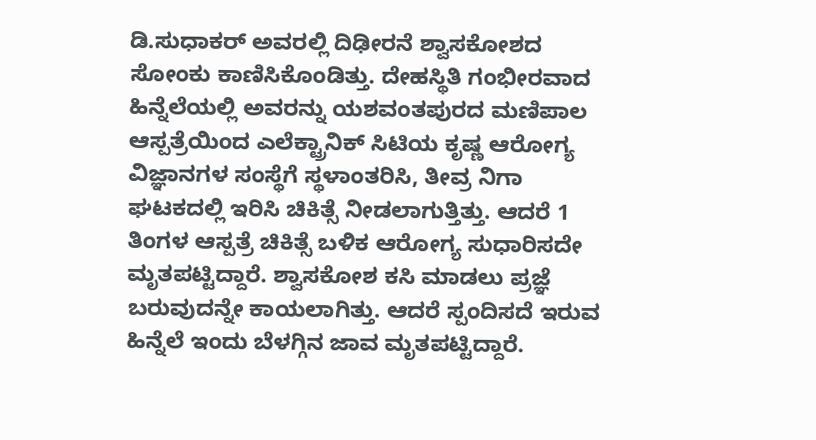ಡಿ.ಸುಧಾಕರ್‌ ಅವರಲ್ಲಿ ದಿಢೀರನೆ ಶ್ವಾಸಕೋಶದ ಸೋಂಕು ಕಾಣಿಸಿಕೊಂಡಿತ್ತು. ದೇಹಸ್ಥಿತಿ ಗಂಭೀರವಾದ ಹಿನ್ನೆಲೆಯಲ್ಲಿ ಅವರನ್ನು ಯಶವಂತಪುರದ ಮಣಿಪಾಲ ಆಸ್ಪತ್ರೆಯಿಂದ ಎಲೆಕ್ಟ್ರಾನಿಕ್‌ ಸಿಟಿಯ ಕೃಷ್ಣ ಆರೋಗ್ಯ ವಿಜ್ಞಾನಗಳ ಸಂಸ್ಥೆಗೆ ಸ್ಥಳಾಂತರಿಸಿ, ತೀವ್ರ ನಿಗಾ ಘಟಕದಲ್ಲಿ ಇರಿಸಿ ಚಿಕಿತ್ಸೆ ನೀಡಲಾಗುತ್ತಿತ್ತು. ಆದರೆ 1 ತಿಂಗಳ ಆಸ್ಪತ್ರೆ ಚಿಕಿತ್ಸೆ ಬಳಿಕ ಆರೋಗ್ಯ ಸುಧಾರಿಸದೇ ಮೃತಪಟ್ಟಿದ್ದಾರೆ. ಶ್ವಾಸಕೋಶ‌ ಕಸಿ ಮಾಡಲು ಪ್ರಜ್ಞೆ ಬರುವುದನ್ನೇ ಕಾಯಲಾಗಿತ್ತು. ಆದರೆ ಸ್ಪಂದಿಸದೆ ಇರುವ ಹಿನ್ನೆಲೆ ಇಂದು ಬೆಳಗ್ಗಿನ ಜಾವ ಮೃತಪಟ್ಟಿದ್ದಾರೆ.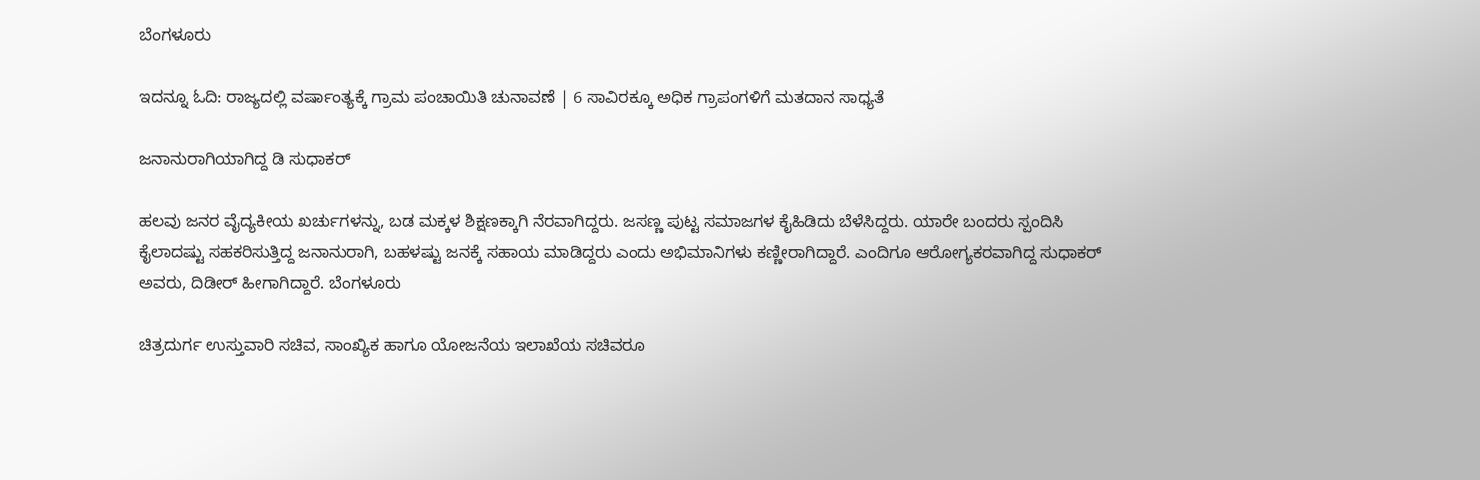ಬೆಂಗಳೂರು

ಇದನ್ನೂ ಓದಿ: ರಾಜ್ಯದಲ್ಲಿ ವರ್ಷಾಂತ್ಯಕ್ಕೆ ಗ್ರಾಮ ಪಂಚಾಯಿತಿ ಚುನಾವಣೆ | 6 ಸಾವಿರಕ್ಕೂ ಅಧಿಕ ಗ್ರಾಪಂಗಳಿಗೆ ಮತದಾನ ಸಾಧ್ಯತೆ

ಜನಾನುರಾಗಿಯಾಗಿದ್ದ ಡಿ ಸುಧಾಕರ್

ಹಲವು ಜನರ ವೈದ್ಯಕೀಯ ಖರ್ಚುಗಳನ್ನು, ಬಡ ಮಕ್ಕಳ ಶಿಕ್ಷಣಕ್ಕಾಗಿ ನೆರವಾಗಿದ್ದರು. ಜಸಣ್ಣ ಪುಟ್ಟ ಸಮಾಜಗಳ ಕೈಹಿಡಿದು ಬೆಳೆಸಿದ್ದರು. ಯಾರೇ ಬಂದರು ಸ್ಪಂದಿಸಿ ಕೈಲಾದಷ್ಟು ಸಹಕರಿಸುತ್ತಿದ್ದ ಜನಾನುರಾಗಿ, ಬಹಳಷ್ಟು ಜನಕ್ಕೆ ಸಹಾಯ ಮಾಡಿದ್ದರು ಎಂದು ಅಭಿಮಾನಿಗಳು ಕಣ್ಣೀರಾಗಿದ್ದಾರೆ. ಎಂದಿಗೂ ಆರೋಗ್ಯಕರವಾಗಿದ್ದ ಸುಧಾಕರ್ ಅವರು, ದಿಡೀರ್ ಹೀಗಾಗಿದ್ದಾರೆ. ಬೆಂಗಳೂರು

ಚಿತ್ರದುರ್ಗ ಉಸ್ತುವಾರಿ ಸಚಿವ, ಸಾಂಖ್ಯಿಕ ಹಾಗೂ ಯೋಜನೆಯ ಇಲಾಖೆಯ ಸಚಿವರೂ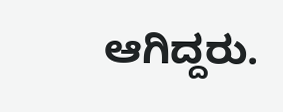ಆಗಿದ್ದರು.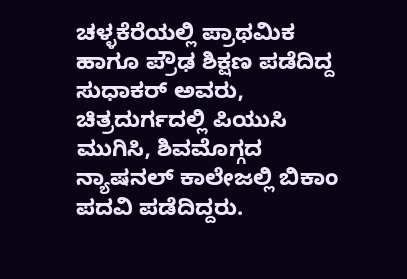ಚಳ್ಳಕೆರೆಯಲ್ಲಿ ಪ್ರಾಥಮಿಕ ಹಾಗೂ ಪ್ರೌಢ ಶಿಕ್ಷಣ ಪಡೆದಿದ್ದ ಸುಧಾಕರ್ ಅವರು, ಚಿತ್ರದುರ್ಗದಲ್ಲಿ ಪಿಯುಸಿ ಮುಗಿಸಿ, ಶಿವಮೊಗ್ಗದ ನ್ಯಾಷನಲ್ ಕಾಲೇಜಲ್ಲಿ ಬಿಕಾಂ ಪದವಿ ಪಡೆದಿದ್ದರು.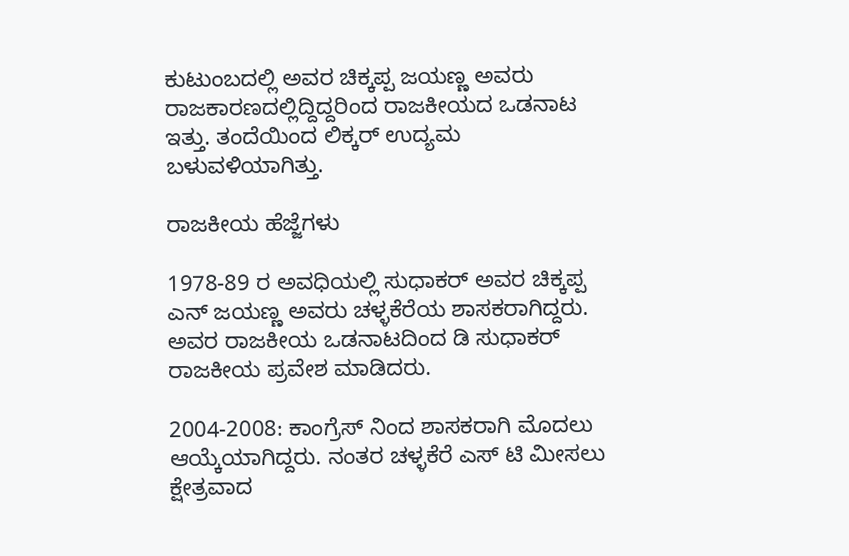ಕುಟುಂಬದಲ್ಲಿ ಅವರ ಚಿಕ್ಕಪ್ಪ ಜಯಣ್ಣ ಅವರು ರಾಜಕಾರಣದಲ್ಲಿದ್ದಿದ್ದರಿಂದ ರಾಜಕೀಯದ ಒಡನಾಟ ಇತ್ತು. ತಂದೆಯಿಂದ ಲಿಕ್ಕರ್ ಉದ್ಯಮ ಬಳುವಳಿಯಾಗಿತ್ತು.

ರಾಜಕೀಯ ಹೆಜ್ಜೆಗಳು

1978-89 ರ ಅವಧಿಯಲ್ಲಿ ಸುಧಾಕರ್ ಅವರ ಚಿಕ್ಕಪ್ಪ ಎನ್ ಜಯಣ್ಣ ಅವರು ಚಳ್ಳಕೆರೆಯ ಶಾಸಕರಾಗಿದ್ದರು. ಅವರ ರಾಜಕೀಯ ಒಡನಾಟದಿಂದ ಡಿ ಸುಧಾಕರ್ ರಾಜಕೀಯ ಪ್ರವೇಶ ಮಾಡಿದರು.

2004-2008: ಕಾಂಗ್ರೆಸ್ ನಿಂದ ಶಾಸಕರಾಗಿ ಮೊದಲು ಆಯ್ಕೆಯಾಗಿದ್ದರು. ನಂತರ ಚಳ್ಳಕೆರೆ ಎಸ್ ಟಿ ಮೀಸಲು ಕ್ಷೇತ್ರವಾದ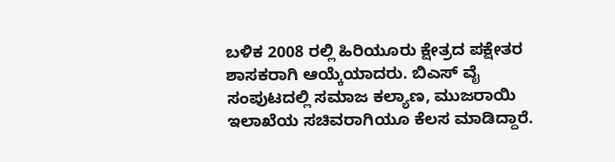ಬಳಿಕ 2008 ರಲ್ಲಿ ಹಿರಿಯೂರು ಕ್ಷೇತ್ರದ ಪಕ್ಷೇತರ ಶಾಸಕರಾಗಿ ಆಯ್ಕೆಯಾದರು. ಬಿಎಸ್ ವೈ ಸಂಪುಟದಲ್ಲಿ ಸಮಾಜ ಕಲ್ಯಾಣ, ಮುಜರಾಯಿ ಇಲಾಖೆಯ ಸಚಿವರಾಗಿಯೂ ಕೆಲಸ ಮಾಡಿದ್ದಾರೆ.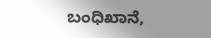ಬಂಧಿಖಾನೆ,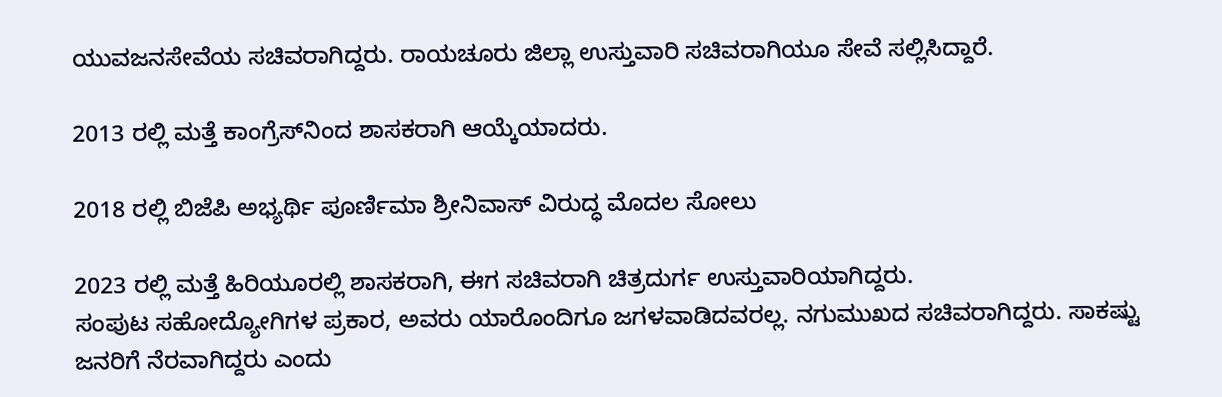ಯುವಜನಸೇವೆಯ ಸಚಿವರಾಗಿದ್ದರು. ರಾಯಚೂರು ಜಿಲ್ಲಾ ಉಸ್ತುವಾರಿ ಸಚಿವರಾಗಿಯೂ ಸೇವೆ ಸಲ್ಲಿಸಿದ್ದಾರೆ.

2013 ರಲ್ಲಿ ಮತ್ತೆ ಕಾಂಗ್ರೆಸ್‌ನಿಂದ ಶಾಸಕರಾಗಿ ಆಯ್ಕೆಯಾದರು.

2018 ರಲ್ಲಿ ಬಿಜೆಪಿ ಅಭ್ಯರ್ಥಿ ಪೂರ್ಣಿಮಾ ಶ್ರೀನಿವಾಸ್ ವಿರುದ್ಧ ಮೊದಲ ಸೋಲು

2023 ರಲ್ಲಿ ಮತ್ತೆ ಹಿರಿಯೂರಲ್ಲಿ ಶಾಸಕರಾಗಿ, ಈಗ ಸಚಿವರಾಗಿ ಚಿತ್ರದುರ್ಗ ಉಸ್ತುವಾರಿಯಾಗಿದ್ದರು.
ಸಂಪುಟ ಸಹೋದ್ಯೋಗಿಗಳ ಪ್ರಕಾರ, ಅವರು ಯಾರೊಂದಿಗೂ ಜಗಳವಾಡಿದವರಲ್ಲ. ನಗುಮುಖದ ಸಚಿವರಾಗಿದ್ದರು. ಸಾಕಷ್ಟು ಜನರಿಗೆ ನೆರವಾಗಿದ್ದರು ಎಂದು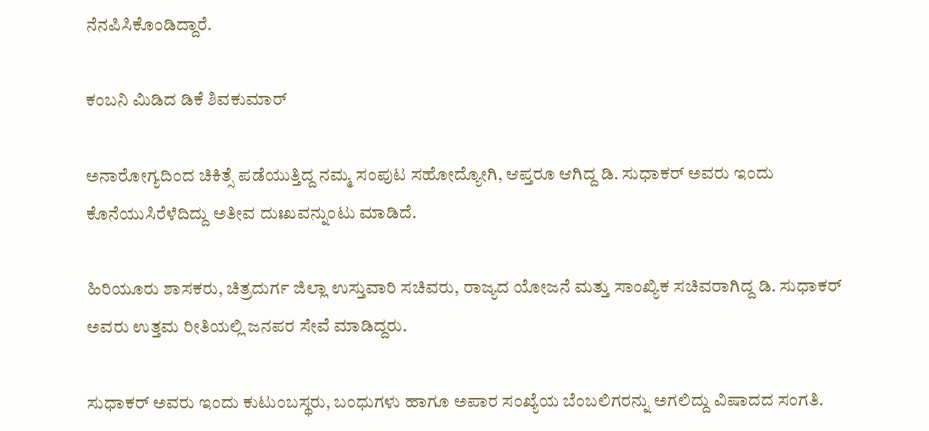ನೆನಪಿಸಿಕೊಂಡಿದ್ದಾರೆ.

ಕಂಬನಿ ಮಿಡಿದ ಡಿಕೆ ಶಿವಕುಮಾರ್

ಅನಾರೋಗ್ಯದಿಂದ ಚಿಕಿತ್ಸೆ ಪಡೆಯುತ್ತಿದ್ದ ನಮ್ಮ ಸಂಪುಟ ಸಹೋದ್ಯೋಗಿ, ಆಪ್ತರೂ ಆಗಿದ್ದ ಡಿ. ಸುಧಾಕರ್ ಅವರು ಇಂದು ಕೊನೆಯುಸಿರೆಳೆದಿದ್ದು ಅತೀವ ದುಃಖವನ್ನುಂಟು ಮಾಡಿದೆ.

ಹಿರಿಯೂರು ಶಾಸಕರು, ಚಿತ್ರದುರ್ಗ ಜಿಲ್ಲಾ ಉಸ್ತುವಾರಿ ಸಚಿವರು, ರಾಜ್ಯದ ಯೋಜನೆ ಮತ್ತು ಸಾಂಖ್ಯಿಕ ಸಚಿವರಾಗಿದ್ದ ಡಿ. ಸುಧಾಕರ್ ಅವರು ಉತ್ತಮ ರೀತಿಯಲ್ಲಿ ಜನಪರ ಸೇವೆ ಮಾಡಿದ್ದರು.

ಸುಧಾಕರ್ ಅವರು ಇಂದು ಕುಟುಂಬಸ್ಥರು, ಬಂಧುಗಳು ಹಾಗೂ ಅಪಾರ ಸಂಖ್ಯೆಯ ಬೆಂಬಲಿಗರನ್ನು ಅಗಲಿದ್ದು ವಿಷಾದದ ಸಂಗತಿ.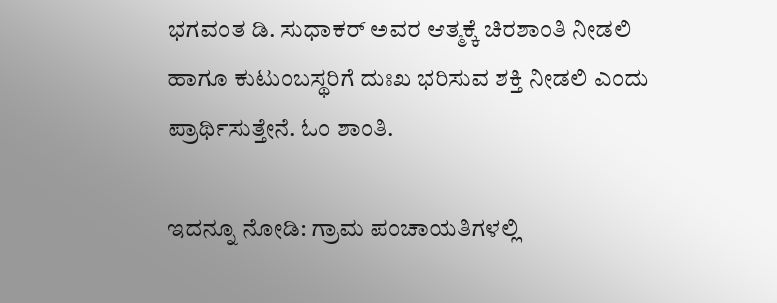ಭಗವಂತ ಡಿ. ಸುಧಾಕರ್ ಅವರ ಆತ್ಮಕ್ಕೆ ಚಿರಶಾಂತಿ ನೀಡಲಿ ಹಾಗೂ ಕುಟುಂಬಸ್ಥರಿಗೆ ದುಃಖ ಭರಿಸುವ ಶಕ್ತಿ ನೀಡಲಿ ಎಂದು ಪ್ರಾರ್ಥಿಸುತ್ತೇನೆ. ಓಂ ಶಾಂತಿ.

ಇದನ್ನೂ ನೋಡಿ: ಗ್ರಾಮ ಪಂಚಾಯತಿಗಳಲ್ಲಿ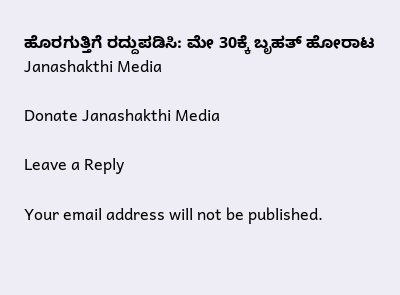ಹೊರಗುತ್ತಿಗೆ ರದ್ದುಪಡಿಸಿ: ಮೇ 30ಕ್ಕೆ ಬೃಹತ್ ಹೋರಾಟ Janashakthi Media

Donate Janashakthi Media

Leave a Reply

Your email address will not be published.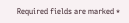Required fields are marked *